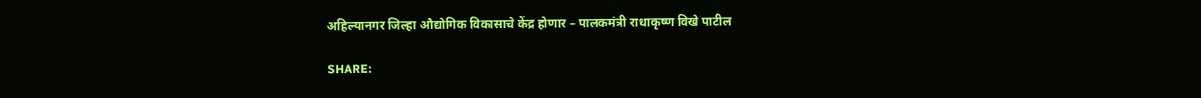अहिल्यानगर जिल्हा औद्योगिक विकासाचे केंद्र होणार – पालकमंत्री राधाकृष्ण विखे पाटील

SHARE: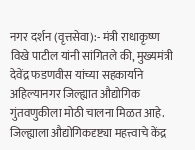नगर दर्शन (वृत्तसेवा):- मंत्री राधाकृष्ण विखे पाटील यांनी सांगितले की, मुख्यमंत्री देवेंद्र फडणवीस यांच्या सहकार्याने अहिल्यानगर जिल्ह्यात औद्योगिक गुंतवणुकीला मोठी चालना मिळत आहे. जिल्ह्याला औद्योगिकदृष्ट्या महत्त्वाचे केंद्र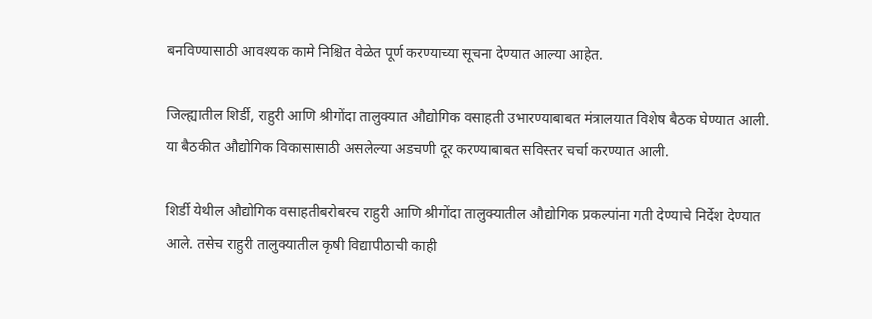बनविण्यासाठी आवश्यक कामे निश्चित वेळेत पूर्ण करण्याच्या सूचना देण्यात आल्या आहेत.

जिल्ह्यातील शिर्डी, राहुरी आणि श्रीगोंदा तालुक्यात औद्योगिक वसाहती उभारण्याबाबत मंत्रालयात विशेष बैठक घेण्यात आली. या बैठकीत औद्योगिक विकासासाठी असलेल्या अडचणी दूर करण्याबाबत सविस्तर चर्चा करण्यात आली.

शिर्डी येथील औद्योगिक वसाहतीबरोबरच राहुरी आणि श्रीगोंदा तालुक्यातील औद्योगिक प्रकल्पांना गती देण्याचे निर्देश देण्यात आले. तसेच राहुरी तालुक्यातील कृषी विद्यापीठाची काही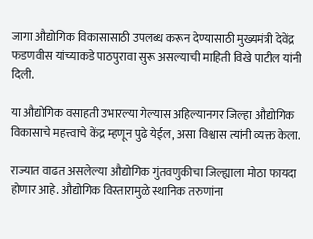जागा औद्योगिक विकासासाठी उपलब्ध करून देण्यासाठी मुख्यमंत्री देवेंद्र फडणवीस यांच्याकडे पाठपुरावा सुरू असल्याची माहिती विखे पाटील यांनी दिली.

या औद्योगिक वसाहती उभारल्या गेल्यास अहिल्यानगर जिल्हा औद्योगिक विकासाचे महत्त्वाचे केंद्र म्हणून पुढे येईल, असा विश्वास त्यांनी व्यक्त केला.

राज्यात वाढत असलेल्या औद्योगिक गुंतवणुकीचा जिल्ह्याला मोठा फायदा होणार आहे. औद्योगिक विस्तारामुळे स्थानिक तरुणांना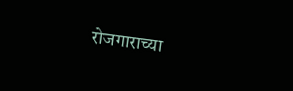रोजगाराच्या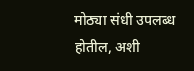मोठ्या संधी उपलब्ध होतील, अशी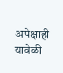अपेक्षाही यावेळी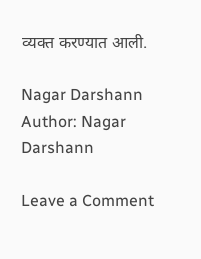व्यक्त करण्यात आली.

Nagar Darshann
Author: Nagar Darshann

Leave a Comment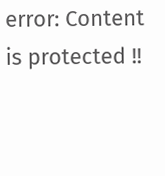error: Content is protected !!